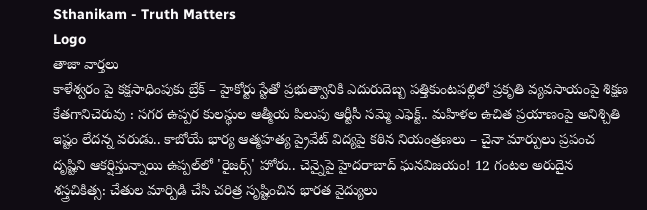Sthanikam - Truth Matters
Logo
తాజా వార్తలు
కాళేశ్వరం పై కక్షసాధింపుకు బ్రేక్ – హైకోర్టు స్టేతో ప్రభుత్వానికి ఎదురుదెబ్బ పత్తికుంటపల్లిలో ప్రకృతి వ్యవసాయంపై శిక్షణ కేతగానిచెరువు : సగర ఉప్పర కులస్థుల ఆత్మీయ పిలుపు ఆర్టీసీ సమ్మె ఎఫెక్ట్.. మహిళల ఉచిత ప్రయాణంపై అనిశ్చితి ఇష్టం లేదన్న వరుడు.. కాబోయే భార్య ఆత్మహత్య ప్రైవేట్ విద్యపై కఠిన నియంత్రణలు – చైనా మార్పులు ప్రపంచ దృష్టిని ఆకర్షిస్తున్నాయి ఉప్పల్‌లో 'రైజర్స్' హోరు.. చెన్నైపై హైదరాబాద్ ఘనవిజయం! 12 గంటల అరుదైన శస్త్రచికిత్స: చేతుల మార్పిడి చేసి చరిత్ర సృష్టించిన భారత వైద్యులు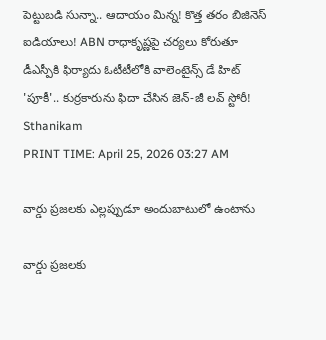పెట్టుబడి సున్నా.. ఆదాయం మిన్న! కొత్త తరం బిజినెస్ ఐడియాలు! ABN రాధాకృష్ణపై చర్యలు కోరుతూ డీఎస్పీకి ఫిర్యాదు ఓటీటీలోకి వాలెంటైన్స్ డే హిట్ 'పూకీ'.. కుర్రకారును ఫిదా చేసిన జెన్-జీ లవ్ స్టోరీ!
Sthanikam
PRINT TIME: April 25, 2026 03:27 AM

వార్డు ప్రజలకు ఎల్లప్పుడూ అందుబాటులో ఉంటాను

వార్డు ప్రజలకు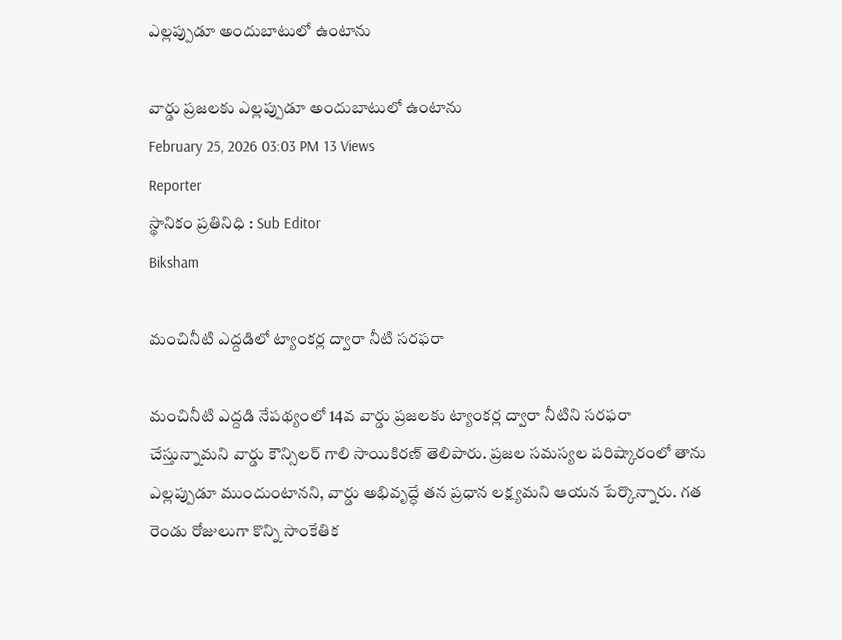ఎల్లప్పుడూ అందుబాటులో ఉంటాను

వార్డు ప్రజలకు ఎల్లప్పుడూ అందుబాటులో ఉంటాను
February 25, 2026 03:03 PM 13 Views
Reporter
స్థానికం ప్రతినిధి : Sub Editor
Biksham

మంచినీటి ఎద్దడిలో ట్యాంకర్ల ద్వారా నీటి సరఫరా

మంచినీటి ఎద్దడి నేపథ్యంలో 14వ వార్డు ప్రజలకు ట్యాంకర్ల ద్వారా నీటిని సరఫరా చేస్తున్నామని వార్డు కౌన్సిలర్ గాలి సాయికిరణ్ తెలిపారు. ప్రజల సమస్యల పరిష్కారంలో తాను ఎల్లప్పుడూ ముందుంటానని, వార్డు అభివృద్ధే తన ప్రధాన లక్ష్యమని ఆయన పేర్కొన్నారు. గత రెండు రోజులుగా కొన్ని సాంకేతిక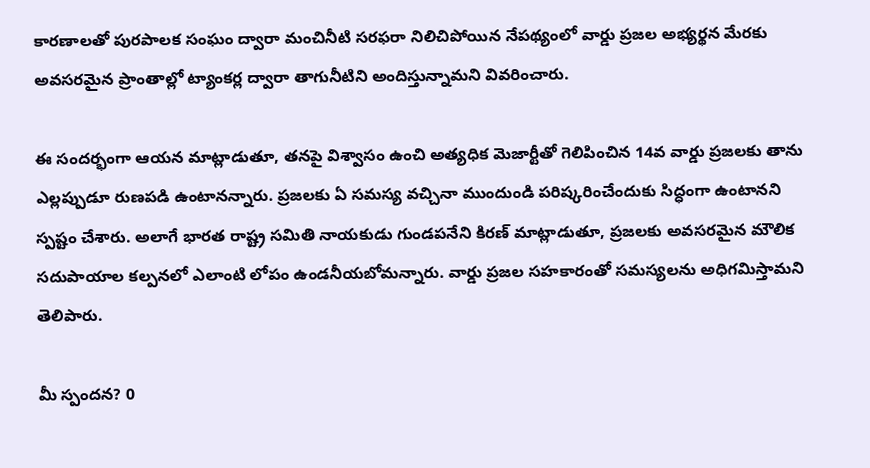కారణాలతో పురపాలక సంఘం ద్వారా మంచినీటి సరఫరా నిలిచిపోయిన నేపథ్యంలో వార్డు ప్రజల అభ్యర్థన మేరకు అవసరమైన ప్రాంతాల్లో ట్యాంకర్ల ద్వారా తాగునీటిని అందిస్తున్నామని వివరించారు.

ఈ సందర్భంగా ఆయన మాట్లాడుతూ, తనపై విశ్వాసం ఉంచి అత్యధిక మెజార్టీతో గెలిపించిన 14వ వార్డు ప్రజలకు తాను ఎల్లప్పుడూ రుణపడి ఉంటానన్నారు. ప్రజలకు ఏ సమస్య వచ్చినా ముందుండి పరిష్కరించేందుకు సిద్ధంగా ఉంటానని స్పష్టం చేశారు. అలాగే భారత రాష్ట్ర సమితి నాయకుడు గుండపనేని కిరణ్ మాట్లాడుతూ, ప్రజలకు అవసరమైన మౌలిక సదుపాయాల కల్పనలో ఎలాంటి లోపం ఉండనీయబోమన్నారు. వార్డు ప్రజల సహకారంతో సమస్యలను అధిగమిస్తామని తెలిపారు.

మీ స్పందన? 0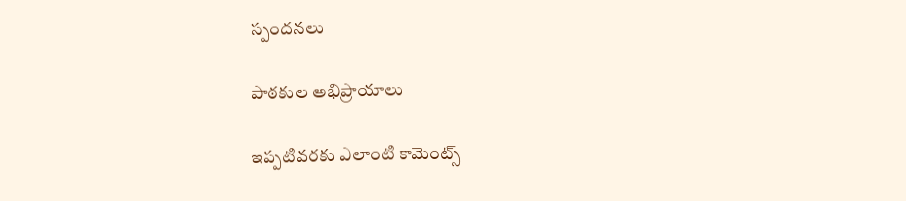స్పందనలు

పాఠకుల అభిప్రాయాలు

ఇప్పటివరకు ఎలాంటి కామెంట్స్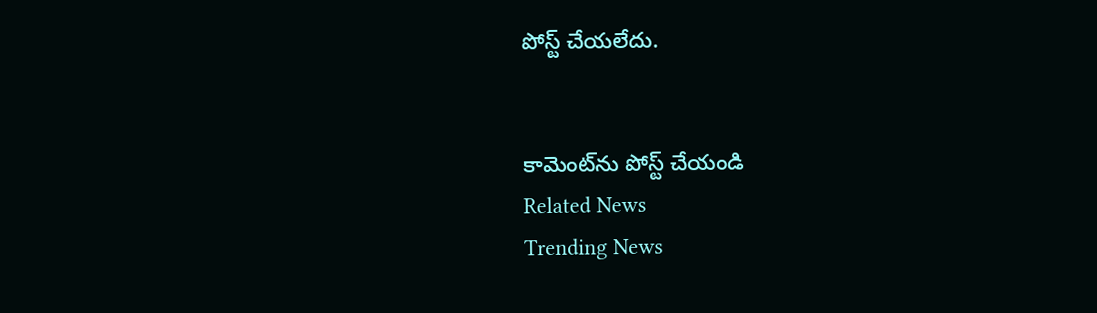పోస్ట్ చేయలేదు.


కామెంట్‌ను పోస్ట్ చేయండి
Related News
Trending News